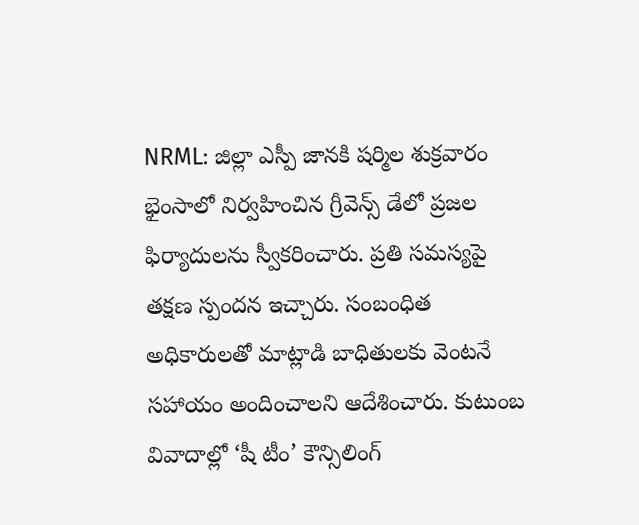NRML: జిల్లా ఎస్పీ జానకి షర్మిల శుక్రవారం భైంసాలో నిర్వహించిన గ్రీవెన్స్ డేలో ప్రజల ఫిర్యాదులను స్వీకరించారు. ప్రతి సమస్యపై తక్షణ స్పందన ఇచ్చారు. సంబంధిత అధికారులతో మాట్లాడి బాధితులకు వెంటనే సహాయం అందించాలని ఆదేశించారు. కుటుంబ వివాదాల్లో ‘షీ టీం’ కౌన్సిలింగ్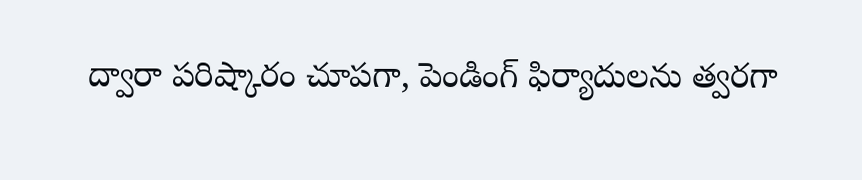ద్వారా పరిష్కారం చూపగా, పెండింగ్ ఫిర్యాదులను త్వరగా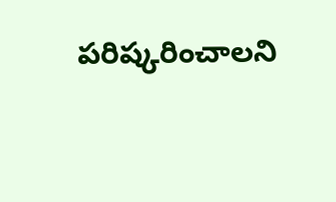పరిష్కరించాలని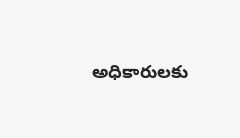అధికారులకు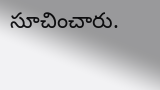సూచించారు.